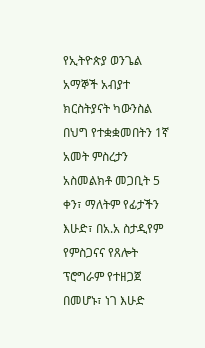የኢትዮጵያ ወንጌል አማኞች አብያተ ክርስትያናት ካውንስል በህግ የተቋቋመበትን 1ኛ አመት ምስረታን አስመልክቶ መጋቢት 5 ቀን፣ ማለትም የፊታችን እሁድ፣ በአ.አ ስታዲየም የምስጋናና የጸሎት ፕሮግራም የተዘጋጀ በመሆኑ፣ ነገ እሁድ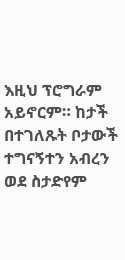እዚህ ፕሮግራም አይኖርም። ከታች በተገለጹት ቦታውች ተግናኝተን አብረን ወደ ስታድየም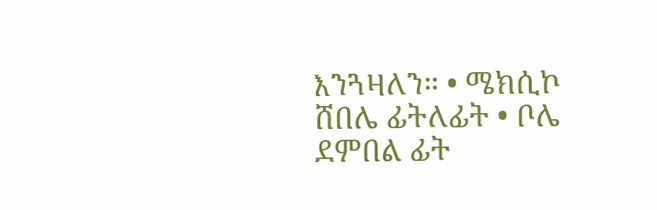እንጓዛለን። • ሜክሲኮ ሸበሌ ፊትለፊት • ቦሌ ደምበል ፊት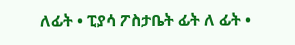ለፊት • ፒያሳ ፖስታቤት ፊት ለ ፊት •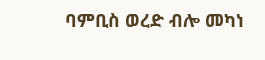ባምቢስ ወረድ ብሎ መካነ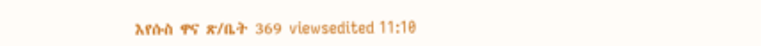እየሱስ ዋና ጽ/ቤት 369 viewsedited 11:10